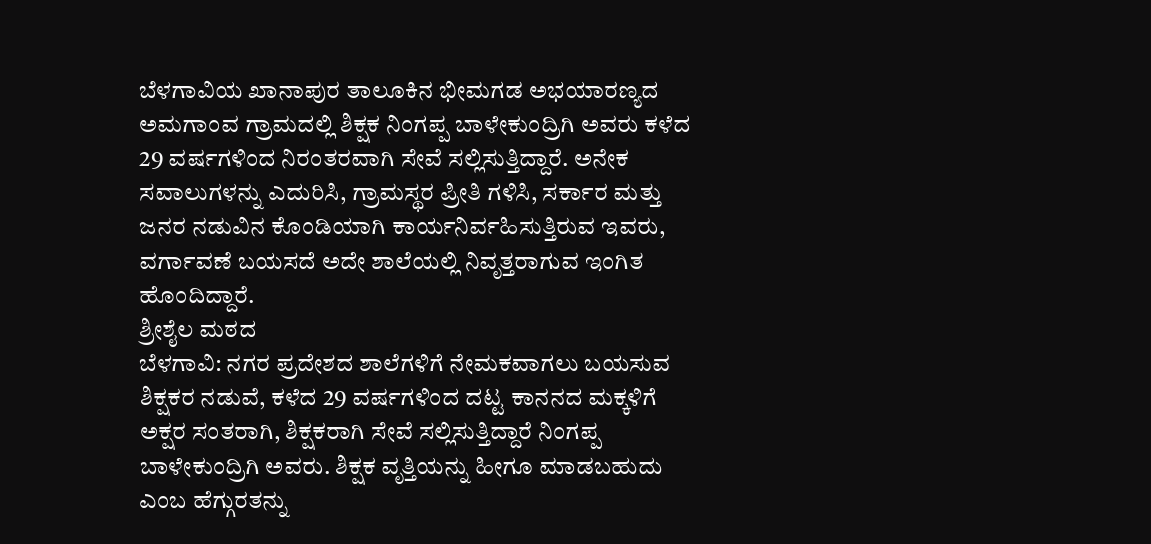ಬೆಳಗಾವಿಯ ಖಾನಾಪುರ ತಾಲೂಕಿನ ಭೀಮಗಡ ಅಭಯಾರಣ್ಯದ ಅಮಗಾಂವ ಗ್ರಾಮದಲ್ಲಿ ಶಿಕ್ಷಕ ನಿಂಗಪ್ಪ ಬಾಳೇಕುಂದ್ರಿಗಿ ಅವರು ಕಳೆದ 29 ವರ್ಷಗಳಿಂದ ನಿರಂತರವಾಗಿ ಸೇವೆ ಸಲ್ಲಿಸುತ್ತಿದ್ದಾರೆ. ಅನೇಕ ಸವಾಲುಗಳನ್ನು ಎದುರಿಸಿ, ಗ್ರಾಮಸ್ಥರ ಪ್ರೀತಿ ಗಳಿಸಿ, ಸರ್ಕಾರ ಮತ್ತು ಜನರ ನಡುವಿನ ಕೊಂಡಿಯಾಗಿ ಕಾರ್ಯನಿರ್ವಹಿಸುತ್ತಿರುವ ಇವರು, ವರ್ಗಾವಣೆ ಬಯಸದೆ ಅದೇ ಶಾಲೆಯಲ್ಲಿ ನಿವೃತ್ತರಾಗುವ ಇಂಗಿತ ಹೊಂದಿದ್ದಾರೆ.
ಶ್ರೀಶೈಲ ಮಠದ
ಬೆಳಗಾವಿ: ನಗರ ಪ್ರದೇಶದ ಶಾಲೆಗಳಿಗೆ ನೇಮಕವಾಗಲು ಬಯಸುವ ಶಿಕ್ಷಕರ ನಡುವೆ, ಕಳೆದ 29 ವರ್ಷಗಳಿಂದ ದಟ್ಟ ಕಾನನದ ಮಕ್ಕಳಿಗೆ ಅಕ್ಷರ ಸಂತರಾಗಿ, ಶಿಕ್ಷಕರಾಗಿ ಸೇವೆ ಸಲ್ಲಿಸುತ್ತಿದ್ದಾರೆ ನಿಂಗಪ್ಪ ಬಾಳೇಕುಂದ್ರಿಗಿ ಅವರು. ಶಿಕ್ಷಕ ವೃತ್ತಿಯನ್ನು ಹೀಗೂ ಮಾಡಬಹುದು ಎಂಬ ಹೆಗ್ಗುರತನ್ನು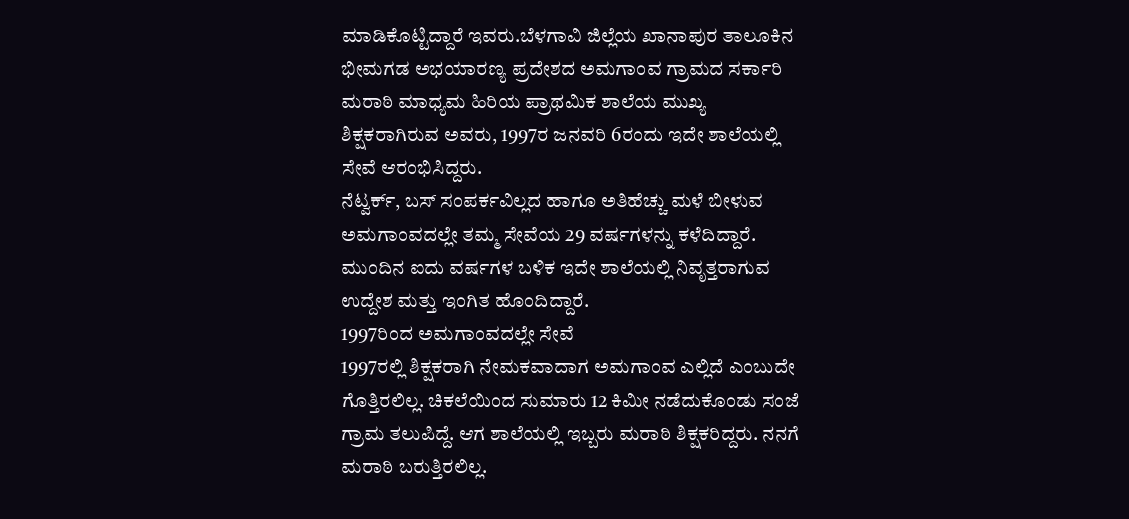ಮಾಡಿಕೊಟ್ಟಿದ್ದಾರೆ ಇವರು.ಬೆಳಗಾವಿ ಜಿಲ್ಲೆಯ ಖಾನಾಪುರ ತಾಲೂಕಿನ ಭೀಮಗಡ ಅಭಯಾರಣ್ಯ ಪ್ರದೇಶದ ಅಮಗಾಂವ ಗ್ರಾಮದ ಸರ್ಕಾರಿ ಮರಾಠಿ ಮಾಧ್ಯಮ ಹಿರಿಯ ಪ್ರಾಥಮಿಕ ಶಾಲೆಯ ಮುಖ್ಯ ಶಿಕ್ಷಕರಾಗಿರುವ ಅವರು, 1997ರ ಜನವರಿ 6ರಂದು ಇದೇ ಶಾಲೆಯಲ್ಲಿ ಸೇವೆ ಆರಂಭಿಸಿದ್ದರು.
ನೆಟ್ವರ್ಕ್, ಬಸ್ ಸಂಪರ್ಕವಿಲ್ಲದ ಹಾಗೂ ಅತಿಹೆಚ್ಚು ಮಳೆ ಬೀಳುವ ಅಮಗಾಂವದಲ್ಲೇ ತಮ್ಮ ಸೇವೆಯ 29 ವರ್ಷಗಳನ್ನು ಕಳೆದಿದ್ದಾರೆ. ಮುಂದಿನ ಐದು ವರ್ಷಗಳ ಬಳಿಕ ಇದೇ ಶಾಲೆಯಲ್ಲಿ ನಿವೃತ್ತರಾಗುವ ಉದ್ದೇಶ ಮತ್ತು ಇಂಗಿತ ಹೊಂದಿದ್ದಾರೆ.
1997ರಿಂದ ಅಮಗಾಂವದಲ್ಲೇ ಸೇವೆ
1997ರಲ್ಲಿ ಶಿಕ್ಷಕರಾಗಿ ನೇಮಕವಾದಾಗ ಅಮಗಾಂವ ಎಲ್ಲಿದೆ ಎಂಬುದೇ ಗೊತ್ತಿರಲಿಲ್ಲ. ಚಿಕಲೆಯಿಂದ ಸುಮಾರು 12 ಕಿಮೀ ನಡೆದುಕೊಂಡು ಸಂಜೆ ಗ್ರಾಮ ತಲುಪಿದ್ದೆ. ಆಗ ಶಾಲೆಯಲ್ಲಿ ಇಬ್ಬರು ಮರಾಠಿ ಶಿಕ್ಷಕರಿದ್ದರು. ನನಗೆ ಮರಾಠಿ ಬರುತ್ತಿರಲಿಲ್ಲ.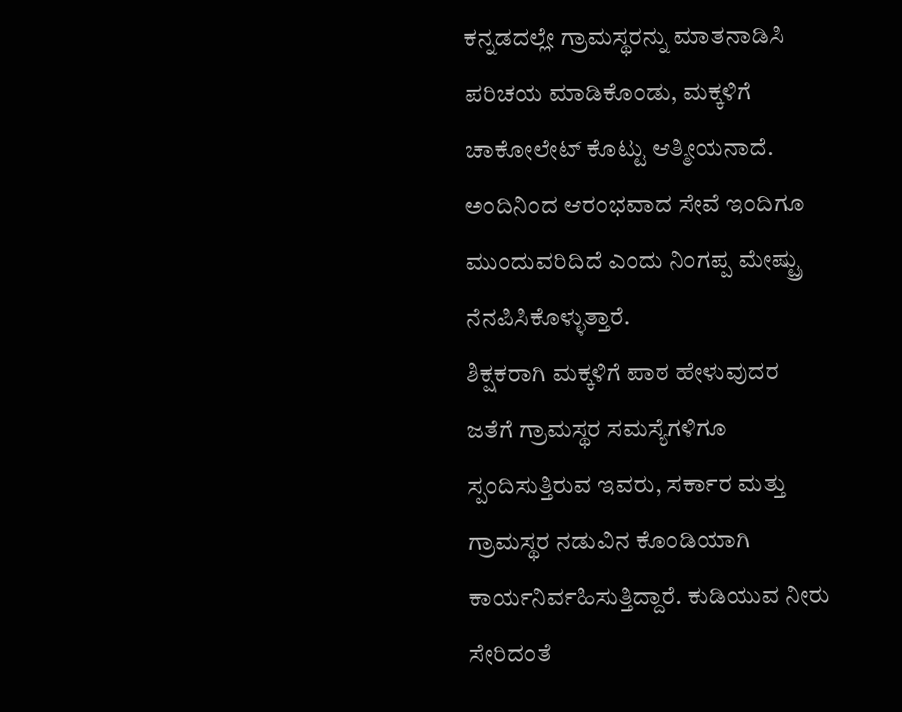ಕನ್ನಡದಲ್ಲೇ ಗ್ರಾಮಸ್ಥರನ್ನು ಮಾತನಾಡಿಸಿ ಪರಿಚಯ ಮಾಡಿಕೊಂಡು, ಮಕ್ಕಳಿಗೆ ಚಾಕೋಲೇಟ್ ಕೊಟ್ಟು ಆತ್ಮೀಯನಾದೆ. ಅಂದಿನಿಂದ ಆರಂಭವಾದ ಸೇವೆ ಇಂದಿಗೂ ಮುಂದುವರಿದಿದೆ ಎಂದು ನಿಂಗಪ್ಪ ಮೇಷ್ಟ್ರು ನೆನಪಿಸಿಕೊಳ್ಳುತ್ತಾರೆ.
ಶಿಕ್ಷಕರಾಗಿ ಮಕ್ಕಳಿಗೆ ಪಾಠ ಹೇಳುವುದರ ಜತೆಗೆ ಗ್ರಾಮಸ್ಥರ ಸಮಸ್ಯೆಗಳಿಗೂ ಸ್ಪಂದಿಸುತ್ತಿರುವ ಇವರು, ಸರ್ಕಾರ ಮತ್ತು ಗ್ರಾಮಸ್ಥರ ನಡುವಿನ ಕೊಂಡಿಯಾಗಿ ಕಾರ್ಯನಿರ್ವಹಿಸುತ್ತಿದ್ದಾರೆ. ಕುಡಿಯುವ ನೀರು ಸೇರಿದಂತೆ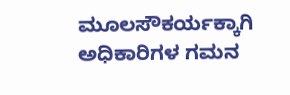ಮೂಲಸೌಕರ್ಯಕ್ಕಾಗಿ ಅಧಿಕಾರಿಗಳ ಗಮನ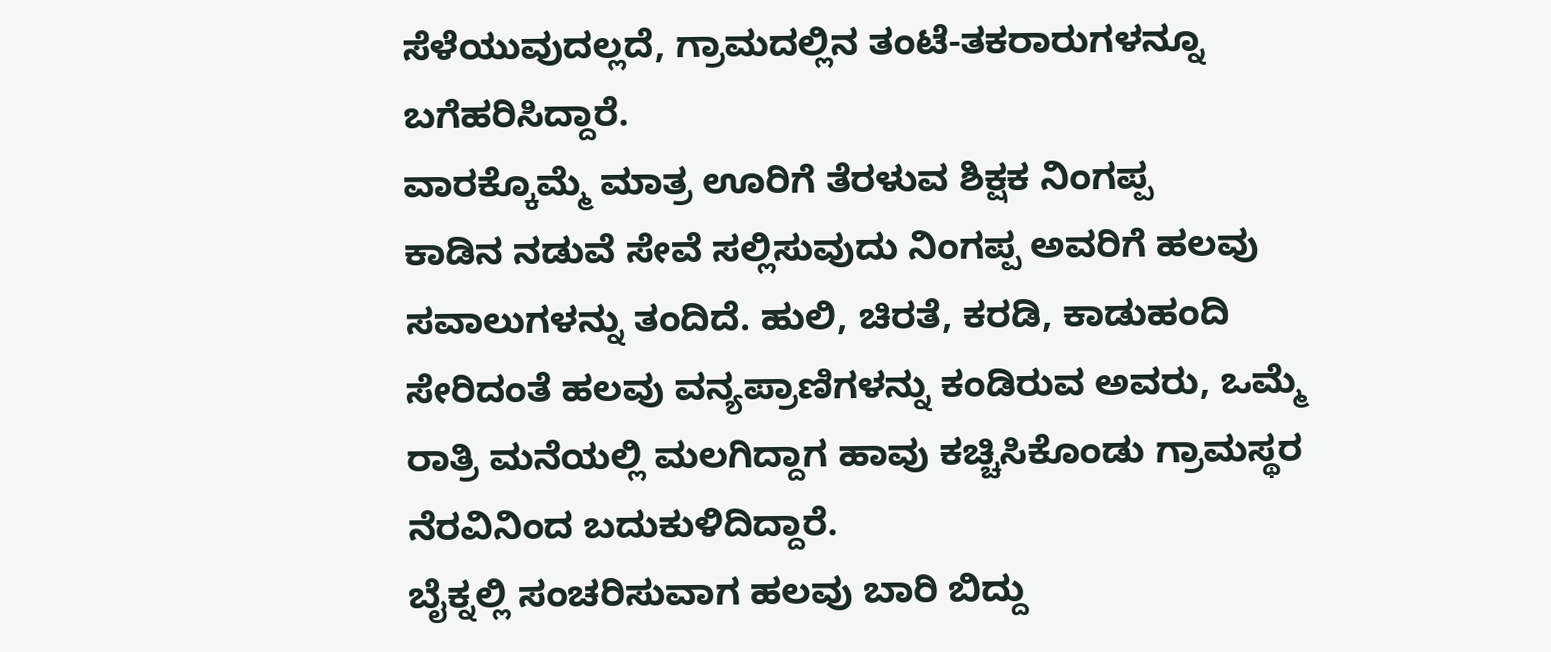ಸೆಳೆಯುವುದಲ್ಲದೆ, ಗ್ರಾಮದಲ್ಲಿನ ತಂಟೆ-ತಕರಾರುಗಳನ್ನೂ ಬಗೆಹರಿಸಿದ್ದಾರೆ.
ವಾರಕ್ಕೊಮ್ಮೆ ಮಾತ್ರ ಊರಿಗೆ ತೆರಳುವ ಶಿಕ್ಷಕ ನಿಂಗಪ್ಪ
ಕಾಡಿನ ನಡುವೆ ಸೇವೆ ಸಲ್ಲಿಸುವುದು ನಿಂಗಪ್ಪ ಅವರಿಗೆ ಹಲವು ಸವಾಲುಗಳನ್ನು ತಂದಿದೆ. ಹುಲಿ, ಚಿರತೆ, ಕರಡಿ, ಕಾಡುಹಂದಿ ಸೇರಿದಂತೆ ಹಲವು ವನ್ಯಪ್ರಾಣಿಗಳನ್ನು ಕಂಡಿರುವ ಅವರು, ಒಮ್ಮೆ ರಾತ್ರಿ ಮನೆಯಲ್ಲಿ ಮಲಗಿದ್ದಾಗ ಹಾವು ಕಚ್ಚಿಸಿಕೊಂಡು ಗ್ರಾಮಸ್ಥರ ನೆರವಿನಿಂದ ಬದುಕುಳಿದಿದ್ದಾರೆ.
ಬೈಕ್ನಲ್ಲಿ ಸಂಚರಿಸುವಾಗ ಹಲವು ಬಾರಿ ಬಿದ್ದು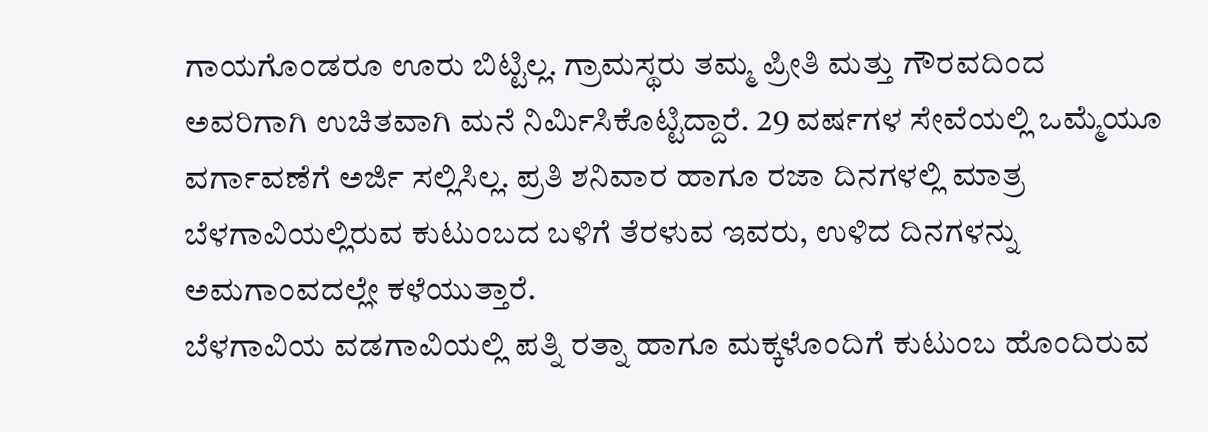ಗಾಯಗೊಂಡರೂ ಊರು ಬಿಟ್ಟಿಲ್ಲ. ಗ್ರಾಮಸ್ಥರು ತಮ್ಮ ಪ್ರೀತಿ ಮತ್ತು ಗೌರವದಿಂದ ಅವರಿಗಾಗಿ ಉಚಿತವಾಗಿ ಮನೆ ನಿರ್ಮಿಸಿಕೊಟ್ಟಿದ್ದಾರೆ. 29 ವರ್ಷಗಳ ಸೇವೆಯಲ್ಲಿ ಒಮ್ಮೆಯೂ ವರ್ಗಾವಣೆಗೆ ಅರ್ಜಿ ಸಲ್ಲಿಸಿಲ್ಲ. ಪ್ರತಿ ಶನಿವಾರ ಹಾಗೂ ರಜಾ ದಿನಗಳಲ್ಲಿ ಮಾತ್ರ ಬೆಳಗಾವಿಯಲ್ಲಿರುವ ಕುಟುಂಬದ ಬಳಿಗೆ ತೆರಳುವ ಇವರು, ಉಳಿದ ದಿನಗಳನ್ನು ಅಮಗಾಂವದಲ್ಲೇ ಕಳೆಯುತ್ತಾರೆ.
ಬೆಳಗಾವಿಯ ವಡಗಾವಿಯಲ್ಲಿ ಪತ್ನಿ ರತ್ನಾ ಹಾಗೂ ಮಕ್ಕಳೊಂದಿಗೆ ಕುಟುಂಬ ಹೊಂದಿರುವ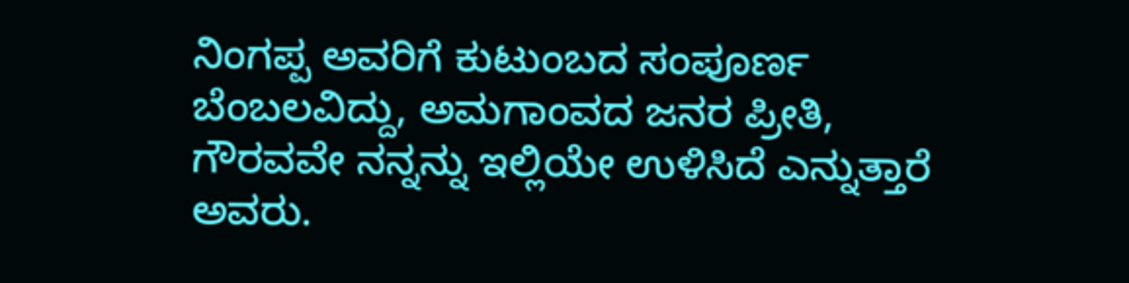ನಿಂಗಪ್ಪ ಅವರಿಗೆ ಕುಟುಂಬದ ಸಂಪೂರ್ಣ ಬೆಂಬಲವಿದ್ದು, ಅಮಗಾಂವದ ಜನರ ಪ್ರೀತಿ, ಗೌರವವೇ ನನ್ನನ್ನು ಇಲ್ಲಿಯೇ ಉಳಿಸಿದೆ ಎನ್ನುತ್ತಾರೆ ಅವರು.